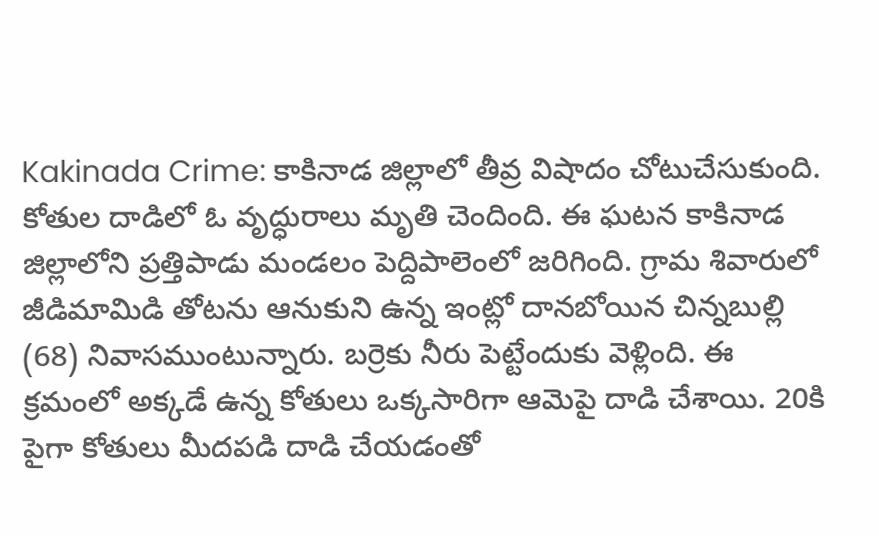Kakinada Crime: కాకినాడ జిల్లాలో తీవ్ర విషాదం చోటుచేసుకుంది. కోతుల దాడిలో ఓ వృద్ధురాలు మృతి చెందింది. ఈ ఘటన కాకినాడ జిల్లాలోని ప్రత్తిపాడు మండలం పెద్దిపాలెంలో జరిగింది. గ్రామ శివారులో జీడిమామిడి తోటను ఆనుకుని ఉన్న ఇంట్లో దానబోయిన చిన్నబుల్లి (68) నివాసముంటున్నారు. బర్రెకు నీరు పెట్టేందుకు వెళ్లింది. ఈ క్రమంలో అక్కడే ఉన్న కోతులు ఒక్కసారిగా ఆమెపై దాడి చేశాయి. 20కి పైగా కోతులు మీదపడి దాడి చేయడంతో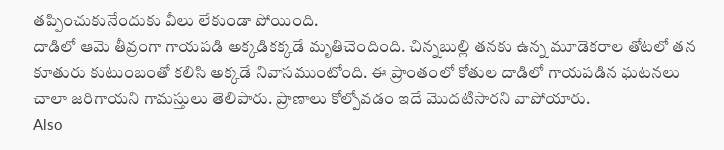తప్పించుకునేందుకు వీలు లేకుండా పోయింది.
దాడిలో ఆమె తీవ్రంగా గాయపడి అక్కడికక్కడే మృతిచెందింది. చిన్నబుల్లి తనకు ఉన్న మూడెకరాల తోటలో తన కూతురు కుటుంబంతో కలిసి అక్కడే నివాసముంటోంది. ఈ ప్రాంతంలో కోతుల దాడిలో గాయపడిన ఘటనలు చాలా జరిగాయని గామస్తులు తెలిపారు. ప్రాణాలు కోల్పోవడం ఇదే మొదటిసారని వాపోయారు.
Also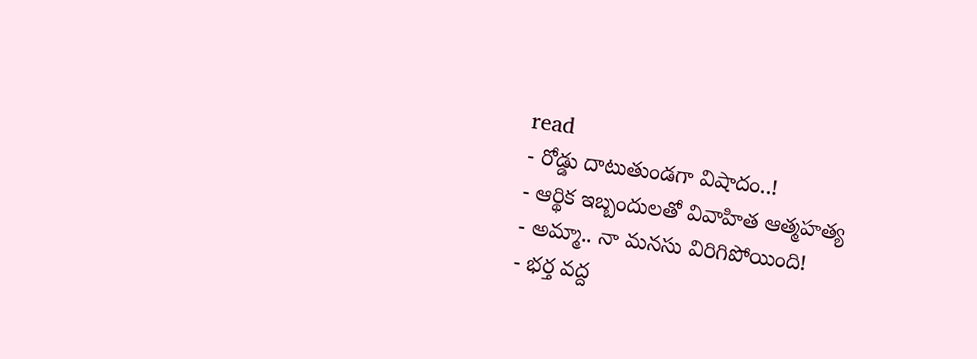read
- రోడ్డు దాటుతుండగా విషాదం..!
- ఆర్థిక ఇబ్బందులతో వివాహిత ఆత్మహత్య
- అమ్మా.. నా మనసు విరిగిపోయింది!
- భర్త వద్ద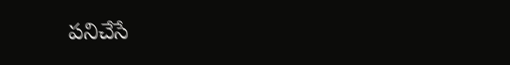పనిచేసే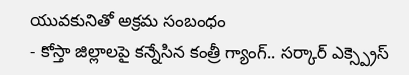యువకునితో అక్రమ సంబంధం
- కోస్తా జిల్లాలపై కన్నేసిన కంత్రీ గ్యాంగ్.. సర్కార్ ఎక్స్ప్రెస్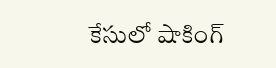కేసులో షాకింగ్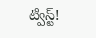ట్విస్ట్!